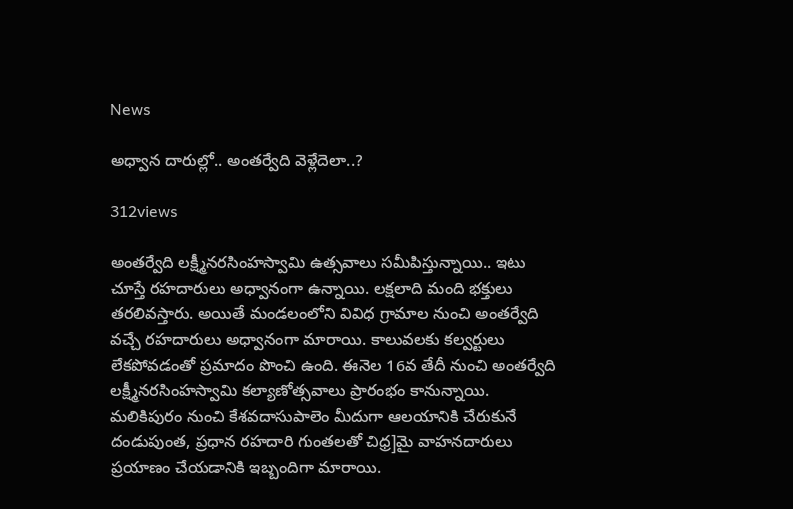News

అధ్వాన దారుల్లో.. అంతర్వేది వెళ్లేదెలా..?

312views

అంతర్వేది లక్ష్మీనరసింహస్వామి ఉత్సవాలు సమీపిస్తున్నాయి.. ఇటు చూస్తే రహదారులు అధ్వానంగా ఉన్నాయి. లక్షలాది మంది భక్తులు తరలివస్తారు. అయితే మండలంలోని వివిధ గ్రామాల నుంచి అంతర్వేది వచ్చే రహదారులు అధ్వానంగా మారాయి. కాలువలకు కల్వర్టులు లేకపోవడంతో ప్రమాదం పొంచి ఉంది. ఈనెల 16వ తేదీ నుంచి అంతర్వేది లక్ష్మీనరసింహస్వామి కల్యాణోత్సవాలు ప్రారంభం కానున్నాయి. మలికిపురం నుంచి కేశవదాసుపాలెం మీదుగా ఆలయానికి చేరుకునే దండుపుంత, ప్రధాన రహదారి గుంతలతో చిధ్ర]మై వాహనదారులు ప్రయాణం చేయడానికి ఇబ్బందిగా మారాయి.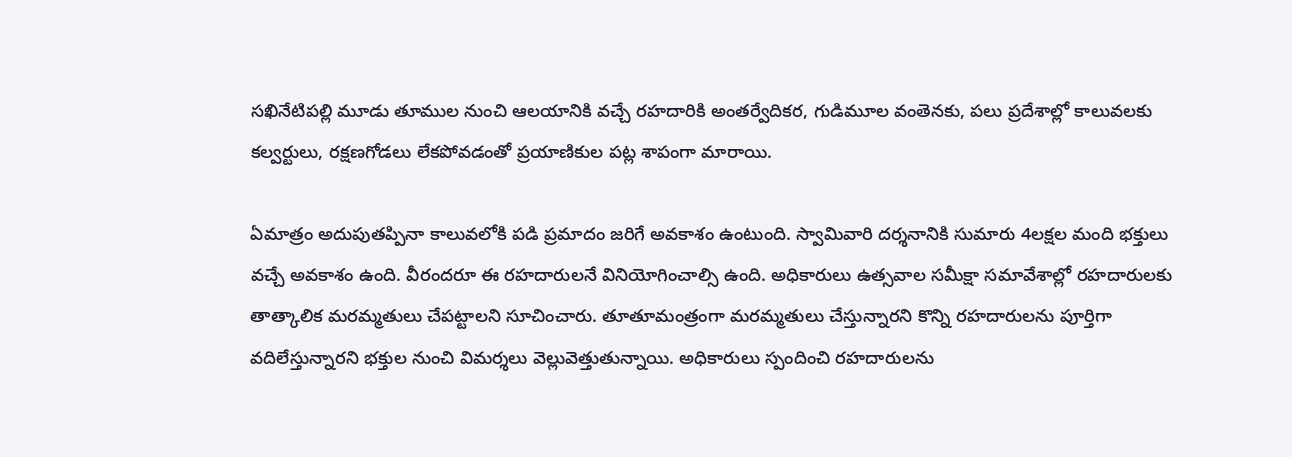సఖినేటిపల్లి మూడు తూముల నుంచి ఆలయానికి వచ్చే రహదారికి అంతర్వేదికర, గుడిమూల వంతెనకు, పలు ప్రదేశాల్లో కాలువలకు కల్వర్టులు, రక్షణగోడలు లేకపోవడంతో ప్రయాణికుల పట్ల శాపంగా మారాయి.

ఏమాత్రం అదుపుతప్పినా కాలువలోకి పడి ప్రమాదం జరిగే అవకాశం ఉంటుంది. స్వామివారి దర్శనానికి సుమారు 4లక్షల మంది భక్తులు వచ్చే అవకాశం ఉంది. వీరందరూ ఈ రహదారులనే వినియోగించాల్సి ఉంది. అధికారులు ఉత్సవాల సమీక్షా సమావేశాల్లో రహదారులకు తాత్కాలిక మరమ్మతులు చేపట్టాలని సూచించారు. తూతూమంత్రంగా మరమ్మతులు చేస్తున్నారని కొన్ని రహదారులను పూర్తిగా వదిలేస్తున్నారని భక్తుల నుంచి విమర్శలు వెల్లువెత్తుతున్నాయి. అధికారులు స్పందించి రహదారులను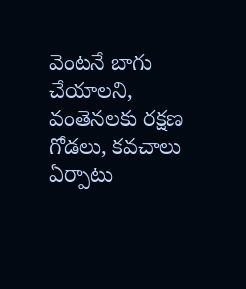వెంటనే బాగు చేయాలని, వంతెనలకు రక్షణ గోడలు, కవచాలు ఏర్పాటు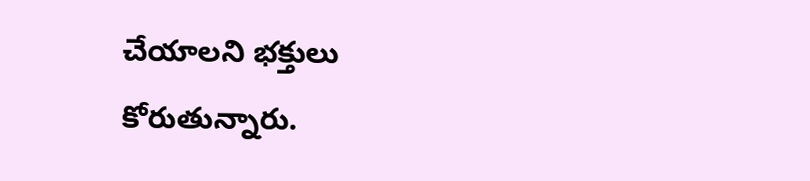చేయాలని భక్తులు కోరుతున్నారు.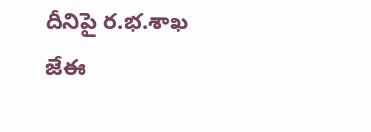దీనిపై ర.భ.శాఖ జేఈ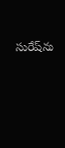సురేష్‌ను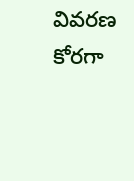వివరణ కోరగా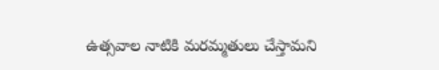ఉత్సవాల నాటికి మరమ్మతులు చేస్తామని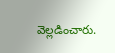వెల్లడించారు.